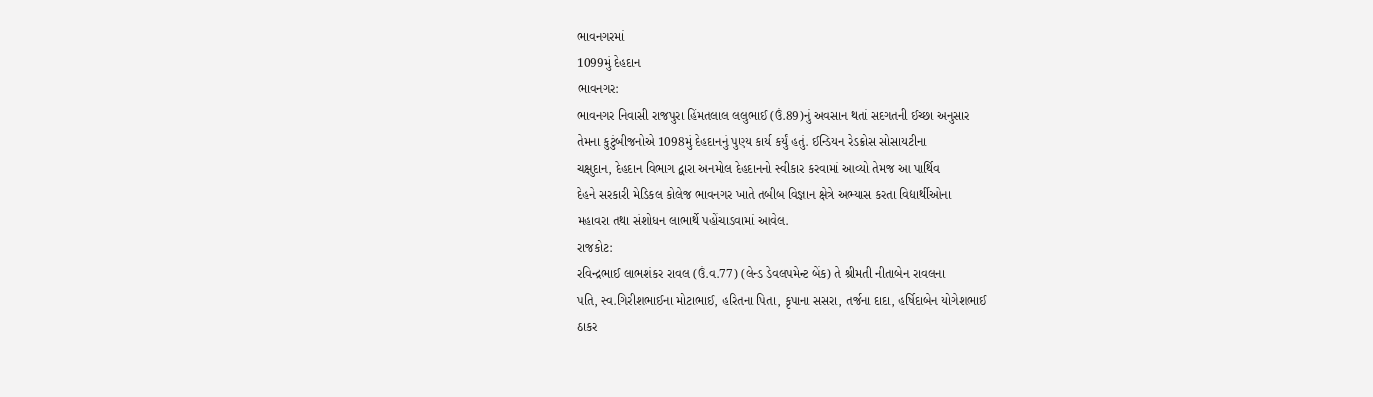ભાવનગરમાં
1099મું દેહદાન
ભાવનગર:
ભાવનગર નિવાસી રાજપુરા હિંમતલાલ લલુભાઈ (ઉં.89)નું અવસાન થતાં સદગતની ઈચ્છા અનુસાર
તેમના કુટુંબીજનોએ 1098મું દેહદાનનું પુણ્ય કાર્ય કર્યું હતું. ઈન્ડિયન રેડક્રોસ સોસાયટીના
ચક્ષુદાન, દેહદાન વિભાગ દ્વારા અનમોલ દેહદાનનો સ્વીકાર કરવામાં આવ્યો તેમજ આ પાર્થિવ
દેહને સરકારી મેડિકલ કોલેજ ભાવનગર ખાતે તબીબ વિજ્ઞાન ક્ષેત્રે અભ્યાસ કરતા વિદ્યાર્થીઓના
મહાવરા તથા સંશોધન લાભાર્થે પહોંચાડવામાં આવેલ.
રાજકોટ:
રવિન્દ્રભાઈ લાભશંકર રાવલ (ઉં.વ.77) (લેન્ડ ડેવલપમેન્ટ બેંક) તે શ્રીમતી નીતાબેન રાવલના
પતિ, સ્વ.ગિરીશભાઈના મોટાભાઈ, હરિતના પિતા, કૃપાના સસરા, તર્જના દાદા, હર્ષિદાબેન યોગેશભાઈ
ઠાકર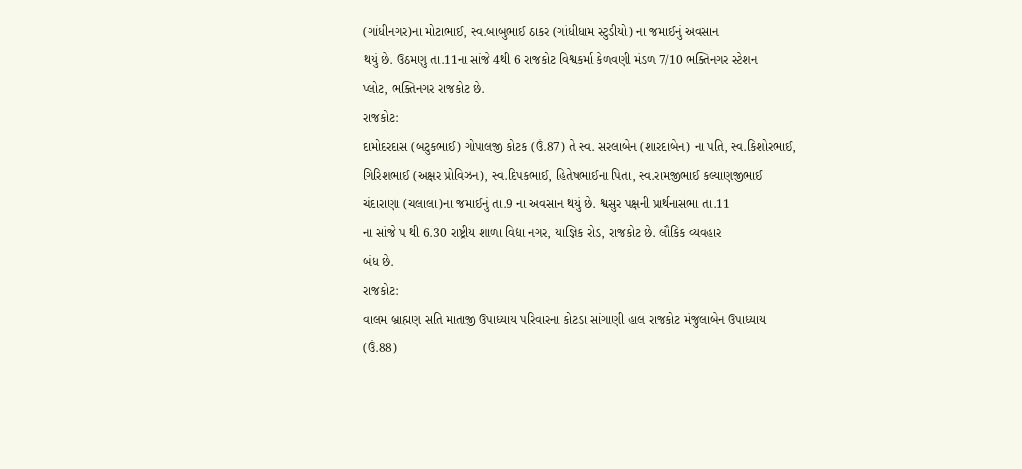(ગાંધીનગર)ના મોટાભાઈ, સ્વ.બાબુભાઈ ઠાકર (ગાંધીધામ સ્ટુડીયો) ના જમાઈનું અવસાન
થયું છે. ઉઠમણુ તા.11ના સાંજે 4થી 6 રાજકોટ વિશ્વકર્મા કેળવણી મંડળ 7/10 ભક્તિનગર સ્ટેશન
પ્લોટ, ભક્તિનગર રાજકોટ છે.
રાજકોટ:
દામોદરદાસ (બટુકભાઈ) ગોપાલજી કોટક (ઉં.87) તે સ્વ. સરલાબેન (શારદાબેન) ના પતિ, સ્વ.કિશોરભાઈ,
ગિરિશભાઈ (અક્ષર પ્રોવિઝન), સ્વ.દિપકભાઈ, હિતેષભાઈના પિતા, સ્વ.રામજીભાઈ કલ્યાણજીભાઈ
ચંદારાણા (ચલાલા)ના જમાઈનું તા.9 ના અવસાન થયું છે. શ્વસુર પક્ષની પ્રાર્થનાસભા તા.11
ના સાંજે પ થી 6.30 રાષ્ટ્રીય શાળા વિદ્યા નગર, યાજ્ઞિક રોડ, રાજકોટ છે. લૌકિક વ્યવહાર
બંધ છે.
રાજકોટ:
વાલમ બ્રાહ્મણ સતિ માતાજી ઉપાધ્યાય પરિવારના કોટડા સાંગાણી હાલ રાજકોટ મંજુલાબેન ઉપાધ્યાય
(ઉં.88)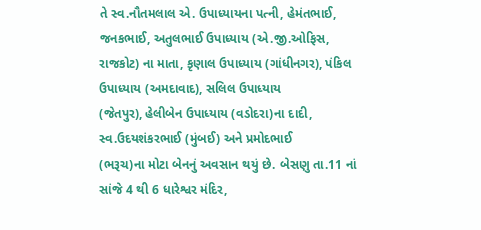તે સ્વ.નૌતમલાલ એ. ઉપાધ્યાયના પત્ની, હેમંતભાઈ, જનકભાઈ, અતુલભાઈ ઉપાધ્યાય (એ.જી.ઓફિસ,
રાજકોટ) ના માતા, કૃણાલ ઉપાધ્યાય (ગાંધીનગર), પંકિલ ઉપાધ્યાય (અમદાવાદ), સલિલ ઉપાધ્યાય
(જેતપુર), હેલીબેન ઉપાધ્યાય (વડોદરા)ના દાદી, સ્વ.ઉદયશંકરભાઈ (મુંબઈ) અને પ્રમોદભાઈ
(ભરૂચ)ના મોટા બેનનું અવસાન થયું છે. બેસણુ તા.11 નાં સાંજે 4 થી 6 ધારેશ્વર મંદિર,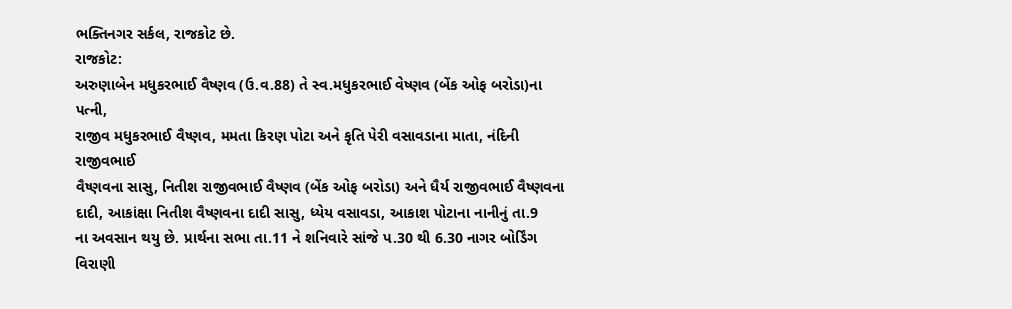ભક્તિનગર સર્કલ, રાજકોટ છે.
રાજકોટ:
અરુણાબેન મધુકરભાઈ વૈષ્ણવ (ઉ.વ.88) તે સ્વ.મધુકરભાઈ વેષ્ણવ (બેંક ઓફ બરોડા)ના પત્ની,
રાજીવ મધુકરભાઈ વૈષ્ણવ, મમતા કિરણ પોટા અને કૃતિ પેરી વસાવડાના માતા, નંદિની રાજીવભાઈ
વૈષ્ણવના સાસુ, નિતીશ રાજીવભાઈ વૈષ્ણવ (બેંક ઓફ બરોડા) અને ધૈર્ય રાજીવભાઈ વૈષ્ણવના
દાદી, આકાંક્ષા નિતીશ વૈષ્ણવના દાદી સાસુ, ધ્યેય વસાવડા, આકાશ પોટાના નાનીનું તા.9
ના અવસાન થયુ છે. પ્રાર્થના સભા તા.11 ને શનિવારે સાંજે પ.30 થી 6.30 નાગર બોર્ડિંગ
વિરાણી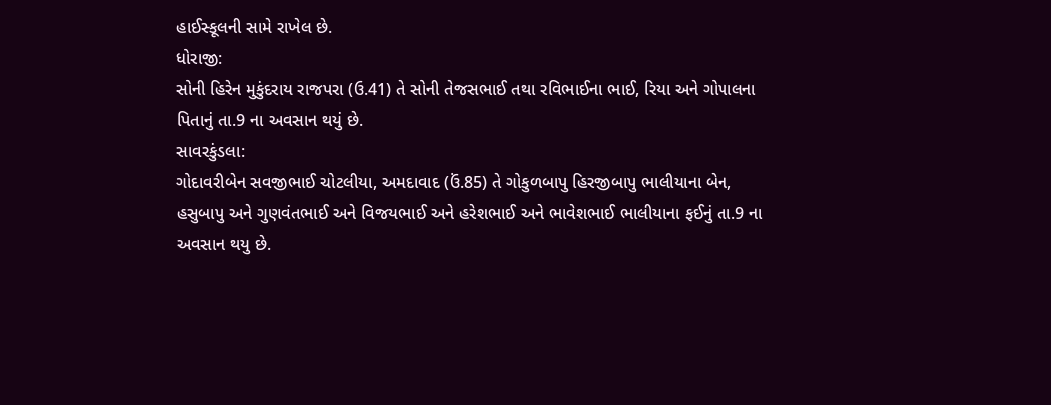હાઈસ્કૂલની સામે રાખેલ છે.
ધોરાજી:
સોની હિરેન મુકુંદરાય રાજપરા (ઉ.41) તે સોની તેજસભાઈ તથા રવિભાઈના ભાઈ, રિયા અને ગોપાલના
પિતાનું તા.9 ના અવસાન થયું છે.
સાવરકુંડલા:
ગોદાવરીબેન સવજીભાઈ ચોટલીયા, અમદાવાદ (ઉં.85) તે ગોકુળબાપુ હિરજીબાપુ ભાલીયાના બેન,
હસુબાપુ અને ગુણવંતભાઈ અને વિજયભાઈ અને હરેશભાઈ અને ભાવેશભાઈ ભાલીયાના ફઈનું તા.9 ના
અવસાન થયુ છે.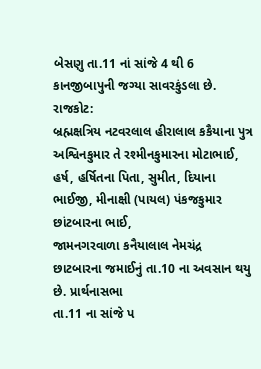બેસણુ તા.11 નાં સાંજે 4 થી 6 કાનજીબાપુની જગ્યા સાવરકુંડલા છે.
રાજકોટ:
બ્રહ્મક્ષત્રિય નટવરલાલ હીરાલાલ કકૈયાના પુત્ર અશ્વિનકુમાર તે રશ્મીનકુમારના મોટાભાઈ,
હર્ષ, હર્ષિતના પિતા, સુમીત, દિયાના ભાઈજી, મીનાક્ષી (પાયલ) પંકજકુમાર છાંટબારના ભાઈ,
જામનગરવાળા કનૈયાલાલ નેમચંદ્ર છાટબારના જમાઈનું તા.10 ના અવસાન થયુ છે. પ્રાર્થનાસભા
તા.11 ના સાંજે પ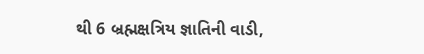થી 6 બ્રહ્મક્ષત્રિય જ્ઞાતિની વાડી,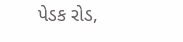પેડક રોડ,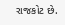રાજકોટ છે.